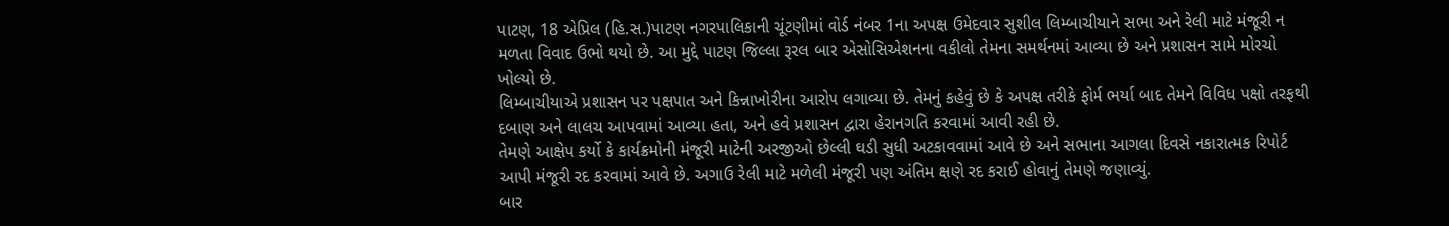પાટણ, 18 એપ્રિલ (હિ.સ.)પાટણ નગરપાલિકાની ચૂંટણીમાં વોર્ડ નંબર 1ના અપક્ષ ઉમેદવાર સુશીલ લિમ્બાચીયાને સભા અને રેલી માટે મંજૂરી ન મળતા વિવાદ ઉભો થયો છે. આ મુદ્દે પાટણ જિલ્લા રૂરલ બાર એસોસિએશનના વકીલો તેમના સમર્થનમાં આવ્યા છે અને પ્રશાસન સામે મોરચો ખોલ્યો છે.
લિમ્બાચીયાએ પ્રશાસન પર પક્ષપાત અને કિન્નાખોરીના આરોપ લગાવ્યા છે. તેમનું કહેવું છે કે અપક્ષ તરીકે ફોર્મ ભર્યા બાદ તેમને વિવિધ પક્ષો તરફથી દબાણ અને લાલચ આપવામાં આવ્યા હતા, અને હવે પ્રશાસન દ્વારા હેરાનગતિ કરવામાં આવી રહી છે.
તેમણે આક્ષેપ કર્યો કે કાર્યક્રમોની મંજૂરી માટેની અરજીઓ છેલ્લી ઘડી સુધી અટકાવવામાં આવે છે અને સભાના આગલા દિવસે નકારાત્મક રિપોર્ટ આપી મંજૂરી રદ કરવામાં આવે છે. અગાઉ રેલી માટે મળેલી મંજૂરી પણ અંતિમ ક્ષણે રદ કરાઈ હોવાનું તેમણે જણાવ્યું.
બાર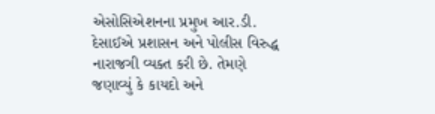એસોસિએશનના પ્રમુખ આર.ડી. દેસાઈએ પ્રશાસન અને પોલીસ વિરુદ્ધ નારાજગી વ્યક્ત કરી છે. તેમણે જણાવ્યું કે કાયદો અને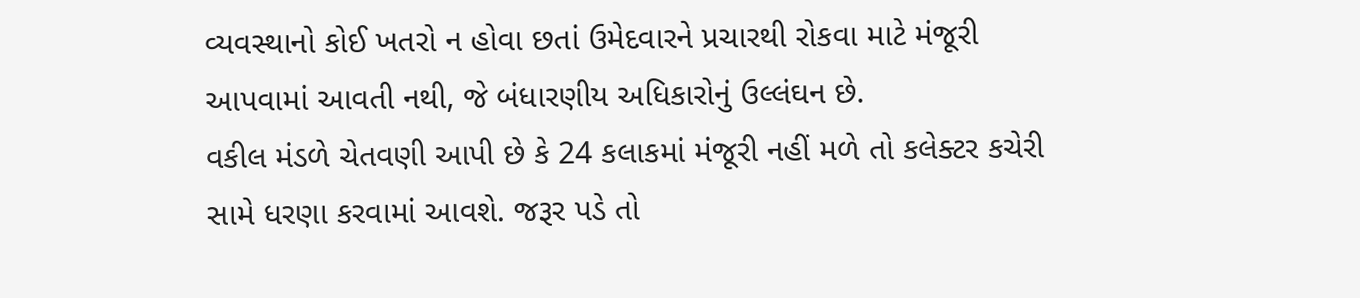વ્યવસ્થાનો કોઈ ખતરો ન હોવા છતાં ઉમેદવારને પ્રચારથી રોકવા માટે મંજૂરી આપવામાં આવતી નથી, જે બંધારણીય અધિકારોનું ઉલ્લંઘન છે.
વકીલ મંડળે ચેતવણી આપી છે કે 24 કલાકમાં મંજૂરી નહીં મળે તો કલેક્ટર કચેરી સામે ધરણા કરવામાં આવશે. જરૂર પડે તો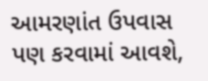આમરણાંત ઉપવાસ પણ કરવામાં આવશે,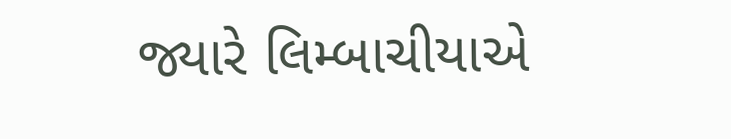જ્યારે લિમ્બાચીયાએ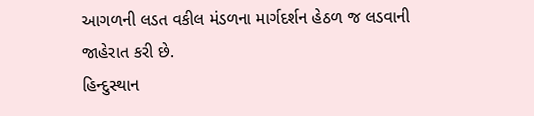આગળની લડત વકીલ મંડળના માર્ગદર્શન હેઠળ જ લડવાની જાહેરાત કરી છે.
હિન્દુસ્થાન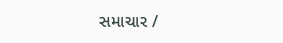સમાચાર /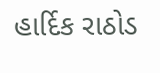હાર્દિક રાઠોડ